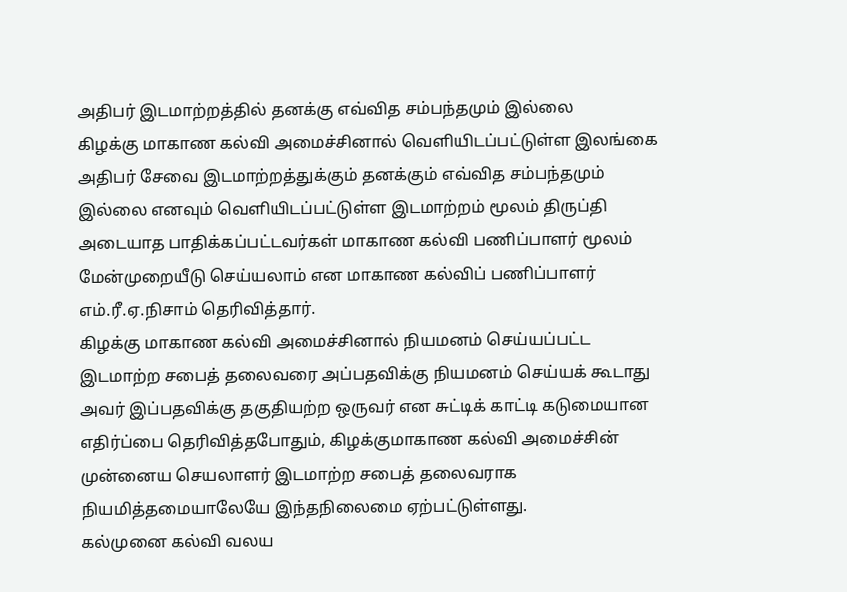அதிபர் இடமாற்றத்தில் தனக்கு எவ்வித சம்பந்தமும் இல்லை
கிழக்கு மாகாண கல்வி அமைச்சினால் வெளியிடப்பட்டுள்ள இலங்கை அதிபர் சேவை இடமாற்றத்துக்கும் தனக்கும் எவ்வித சம்பந்தமும் இல்லை எனவும் வெளியிடப்பட்டுள்ள இடமாற்றம் மூலம் திருப்தி அடையாத பாதிக்கப்பட்டவர்கள் மாகாண கல்வி பணிப்பாளர் மூலம் மேன்முறையீடு செய்யலாம் என மாகாண கல்விப் பணிப்பாளர் எம்.ரீ.ஏ.நிசாம் தெரிவித்தார்.
கிழக்கு மாகாண கல்வி அமைச்சினால் நியமனம் செய்யப்பட்ட இடமாற்ற சபைத் தலைவரை அப்பதவிக்கு நியமனம் செய்யக் கூடாது அவர் இப்பதவிக்கு தகுதியற்ற ஒருவர் என சுட்டிக் காட்டி கடுமையான எதிர்ப்பை தெரிவித்தபோதும், கிழக்குமாகாண கல்வி அமைச்சின் முன்னைய செயலாளர் இடமாற்ற சபைத் தலைவராக நியமித்தமையாலேயே இந்தநிலைமை ஏற்பட்டுள்ளது.
கல்முனை கல்வி வலய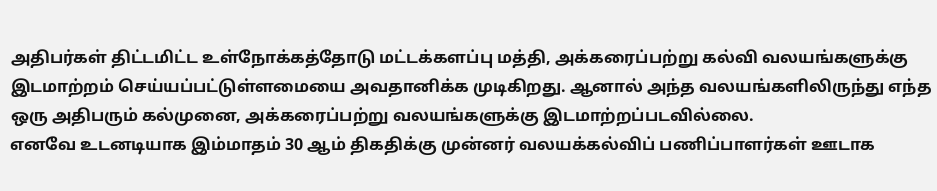அதிபர்கள் திட்டமிட்ட உள்நோக்கத்தோடு மட்டக்களப்பு மத்தி, அக்கரைப்பற்று கல்வி வலயங்களுக்கு இடமாற்றம் செய்யப்பட்டுள்ளமையை அவதானிக்க முடிகிறது. ஆனால் அந்த வலயங்களிலிருந்து எந்த ஒரு அதிபரும் கல்முனை, அக்கரைப்பற்று வலயங்களுக்கு இடமாற்றப்படவில்லை.
எனவே உடனடியாக இம்மாதம் 30 ஆம் திகதிக்கு முன்னர் வலயக்கல்விப் பணிப்பாளர்கள் ஊடாக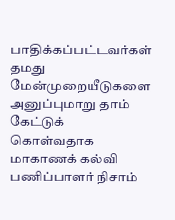பாதிக்கப்பட்டவர்கள் தமது மேன்முறையீடுகளை அனுப்புமாறு தாம் கேட்டுக் கொள்வதாக மாகாணக் கல்வி பணிப்பாளர் நிசாம்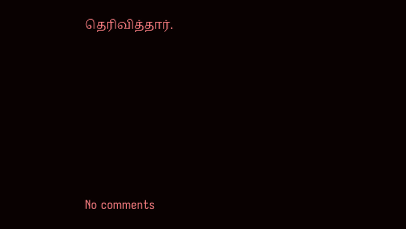தெரிவித்தார்.






No comments